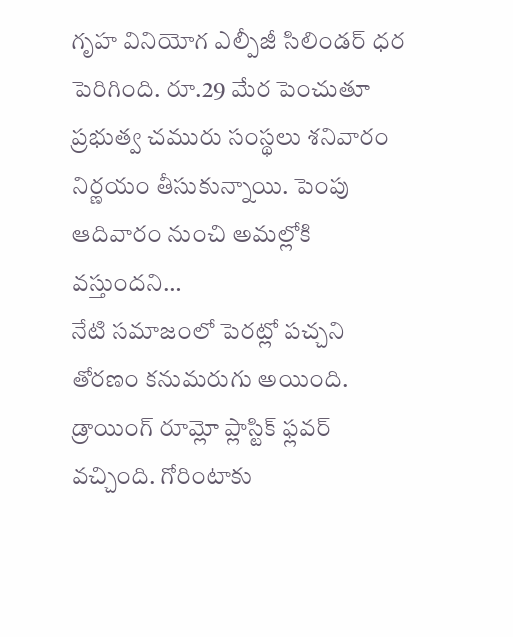గృహ వినియోగ ఎల్పీజీ సిలిండర్ ధర పెరిగింది. రూ.29 మేర పెంచుతూ ప్రభుత్వ చమురు సంస్థలు శనివారం నిర్ణయం తీసుకున్నాయి. పెంపు ఆదివారం నుంచి అమల్లోకి వస్తుందని…
నేటి సమాజంలో పెరట్లో పచ్చని తోరణం కనుమరుగు అయింది. డ్రాయింగ్ రూమ్లో ప్లాస్టిక్ ఫ్లవర్ వచ్చింది. గోరింటాకు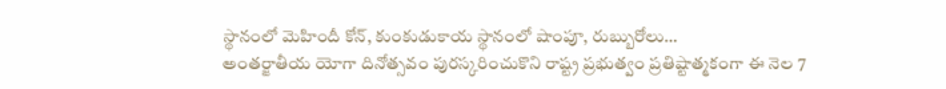స్థానంలో మెహిందీ కోన్, కుంకుడుకాయ స్థానంలో షాంపూ, రుబ్బురోలు…
అంతర్జాతీయ యోగా దినోత్సవం పురస్కరించుకొని రాష్ట్ర ప్రభుత్వం ప్రతిష్టాత్మకంగా ఈ నెల 7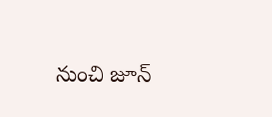నుంచి జూన్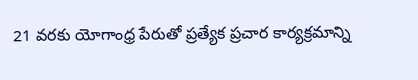21 వరకు యోగాంధ్ర పేరుతో ప్రత్యేక ప్రచార కార్యక్రమాన్ని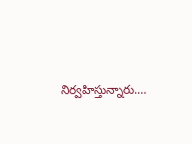నిర్వహిస్తున్నారు.…